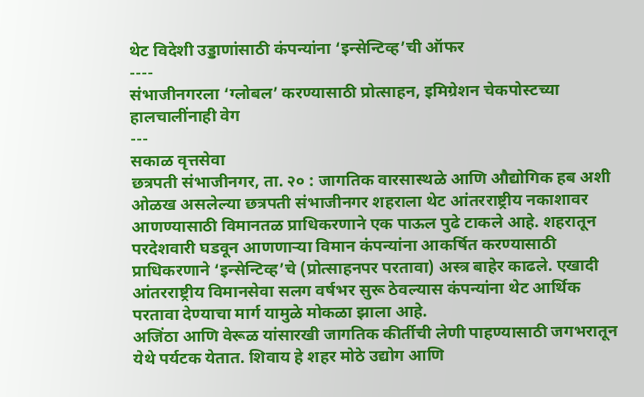थेट विदेशी उड्डाणांसाठी कंपन्यांना ‘इन्सेन्टिव्ह’ची ऑफर
----
संभाजीनगरला ‘ग्लोबल’ करण्यासाठी प्रोत्साहन, इमिग्रेशन चेकपोस्टच्या हालचालींनाही वेग
---
सकाळ वृत्तसेवा
छत्रपती संभाजीनगर, ता. २० : जागतिक वारसास्थळे आणि औद्योगिक हब अशी ओळख असलेल्या छत्रपती संभाजीनगर शहराला थेट आंतरराष्ट्रीय नकाशावर आणण्यासाठी विमानतळ प्राधिकरणाने एक पाऊल पुढे टाकले आहे. शहरातून परदेशवारी घडवून आणणाऱ्या विमान कंपन्यांना आकर्षित करण्यासाठी प्राधिकरणाने ‘इन्सेन्टिव्ह’चे (प्रोत्साहनपर परतावा) अस्त्र बाहेर काढले. एखादी आंतरराष्ट्रीय विमानसेवा सलग वर्षभर सुरू ठेवल्यास कंपन्यांना थेट आर्थिक परतावा देण्याचा मार्ग यामुळे मोकळा झाला आहे.
अजिंठा आणि वेरूळ यांसारखी जागतिक कीर्तीची लेणी पाहण्यासाठी जगभरातून येथे पर्यटक येतात. शिवाय हे शहर मोठे उद्योग आणि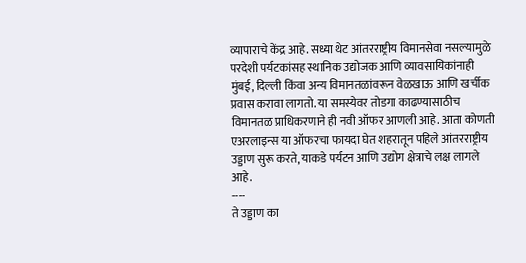व्यापाराचे केंद्र आहे. सध्या थेट आंतरराष्ट्रीय विमानसेवा नसल्यामुळे परदेशी पर्यटकांसह स्थानिक उद्योजक आणि व्यावसायिकांनाही मुंबई, दिल्ली किंवा अन्य विमानतळांवरून वेळखाऊ आणि खर्चीक प्रवास करावा लागतो. या समस्येवर तोडगा काढण्यासाठीच विमानतळ प्राधिकरणाने ही नवी ऑफर आणली आहे. आता कोणती एअरलाइन्स या ऑफरचा फायदा घेत शहरातून पहिले आंतरराष्ट्रीय उड्डाण सुरू करते, याकडे पर्यटन आणि उद्योग क्षेत्राचे लक्ष लागले आहे.
----
ते उड्डाण का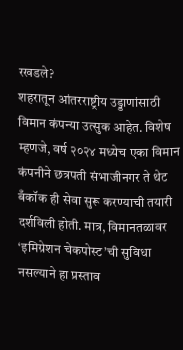रखडले?
शहरातून आंतरराष्ट्रीय उड्डाणांसाठी विमान कंपन्या उत्सुक आहेत. विशेष म्हणजे, वर्ष २०२४ मध्येच एका विमान कंपनीने छत्रपती संभाजीनगर ते थेट बँकॉक ही सेवा सुरू करण्याची तयारी दर्शविली होती. मात्र, विमानतळावर ‘इमिग्रेशन चेकपोस्ट’ची सुविधा नसल्याने हा प्रस्ताव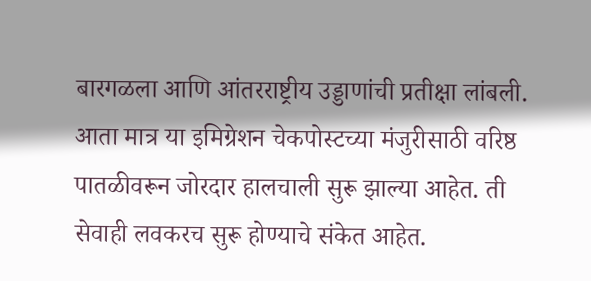बारगळला आणि आंतरराष्ट्रीय उड्डाणांची प्रतीक्षा लांबली. आता मात्र या इमिग्रेशन चेकपोस्टच्या मंजुरीसाठी वरिष्ठ पातळीवरून जोरदार हालचाली सुरू झाल्या आहेत. ती सेवाही लवकरच सुरू होण्याचे संकेत आहेत.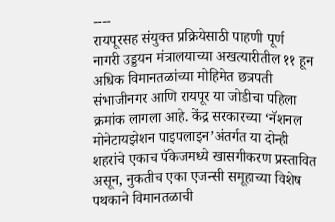----
रायपूरसह संयुक्त प्रक्रियेसाठी पाहणी पूर्ण
नागरी उड्डयन मंत्रालयाच्या अखत्यारीतील ११ हून अधिक विमानतळांच्या मोहिमेत छत्रपती संभाजीनगर आणि रायपूर या जोडीचा पहिला क्रमांक लागला आहे. केंद्र सरकारच्या ‘नॅशनल मोनेटायझेशन पाइपलाइन’अंतर्गत या दोन्ही शहरांचे एकाच पॅकेजमध्ये खासगीकरण प्रस्तावित असून, नुकतीच एका एजन्सी समूहाच्या विशेष पथकाने विमानतळाची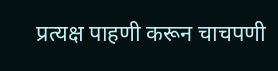प्रत्यक्ष पाहणी करून चाचपणी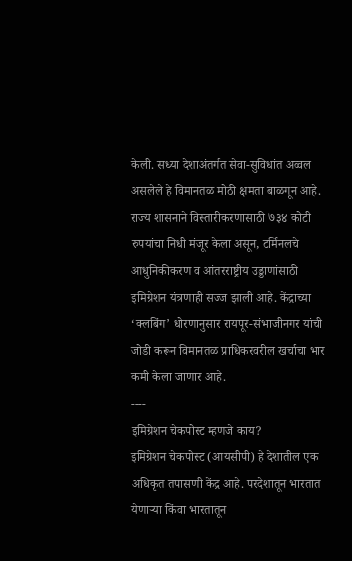केली. सध्या देशाअंतर्गत सेवा-सुविधांत अव्वल असलेले हे विमानतळ मोठी क्षमता बाळगून आहे. राज्य शासनाने विस्तारीकरणासाठी ७३४ कोटी रुपयांचा निधी मंजूर केला असून, टर्मिनलचे आधुनिकीकरण व आंतरराष्ट्रीय उड्डाणांसाठी इमिग्रेशन यंत्रणाही सज्ज झाली आहे. केंद्राच्या ‘क्लबिंग’ धोरणानुसार रायपूर-संभाजीनगर यांची जोडी करून विमानतळ प्राधिकरवरील खर्चाचा भार कमी केला जाणार आहे.
----
इमिग्रेशन चेकपोस्ट म्हणजे काय?
इमिग्रेशन चेकपोस्ट (आयसीपी) हे देशातील एक अधिकृत तपासणी केंद्र आहे. परदेशातून भारतात येणाऱ्या किंवा भारतातून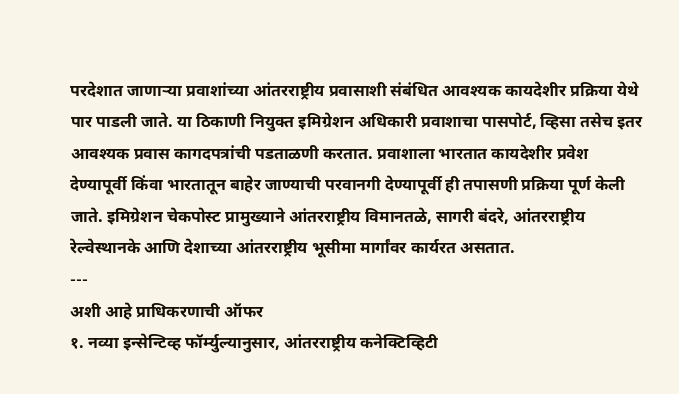परदेशात जाणाऱ्या प्रवाशांच्या आंतरराष्ट्रीय प्रवासाशी संबंधित आवश्यक कायदेशीर प्रक्रिया येथे पार पाडली जाते. या ठिकाणी नियुक्त इमिग्रेशन अधिकारी प्रवाशाचा पासपोर्ट, व्हिसा तसेच इतर आवश्यक प्रवास कागदपत्रांची पडताळणी करतात. प्रवाशाला भारतात कायदेशीर प्रवेश देण्यापूर्वी किंवा भारतातून बाहेर जाण्याची परवानगी देण्यापूर्वी ही तपासणी प्रक्रिया पूर्ण केली जाते. इमिग्रेशन चेकपोस्ट प्रामुख्याने आंतरराष्ट्रीय विमानतळे, सागरी बंदरे, आंतरराष्ट्रीय रेल्वेस्थानके आणि देशाच्या आंतरराष्ट्रीय भूसीमा मार्गांवर कार्यरत असतात.
---
अशी आहे प्राधिकरणाची ऑफर
१. नव्या इन्सेन्टिव्ह फॉर्म्युल्यानुसार, आंतरराष्ट्रीय कनेक्टिव्हिटी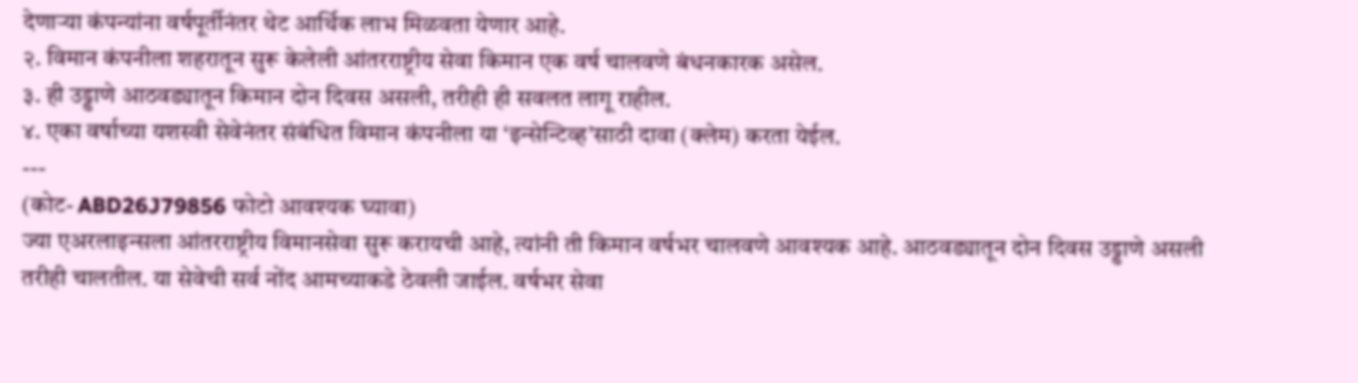देणाऱ्या कंपन्यांना वर्षपूर्तीनंतर थेट आर्थिक लाभ मिळवता येणार आहे.
२. विमान कंपनीला शहरातून सुरू केलेली आंतरराष्ट्रीय सेवा किमान एक वर्ष चालवणे बंधनकारक असेल.
३. ही उड्डाणे आठवड्यातून किमान दोन दिवस असली, तरीही ही सवलत लागू राहील.
४. एका वर्षाच्या यशस्वी सेवेनंतर संबंधित विमान कंपनीला या ‘इन्सेन्टिव्ह’साठी दावा (क्लेम) करता येईल.
---
(कोट- ABD26J79856 फोटो आवश्यक घ्यावा)
ज्या एअरलाइन्सला आंतरराष्ट्रीय विमानसेवा सुरू करायची आहे, त्यांनी ती किमान वर्षभर चालवणे आवश्यक आहे. आठवड्यातून दोन दिवस उड्डाणे असली तरीही चालतील. या सेवेची सर्व नोंद आमच्याकडे ठेवली जाईल. वर्षभर सेवा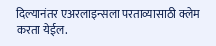दिल्यानंतर एअरलाइन्सला परताव्यासाठी क्लेम करता येईल.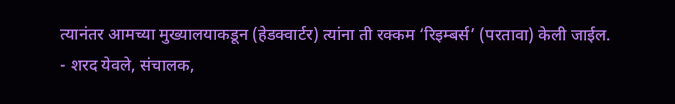त्यानंतर आमच्या मुख्यालयाकडून (हेडक्वार्टर) त्यांना ती रक्कम ‘रिइम्बर्स’ (परतावा) केली जाईल.
- शरद येवले, संचालक,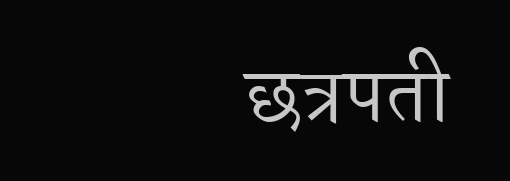छत्रपती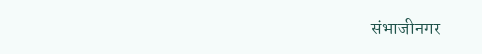संभाजीनगर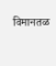विमानतळ